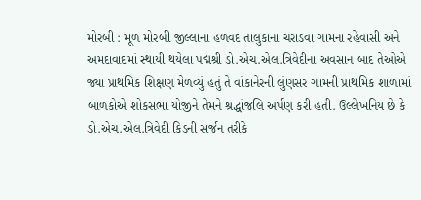મોરબી : મૂળ મોરબી જીલ્લાના હળવદ તાલુકાના ચરાડવા ગામના રહેવાસી અને અમદાવાદમાં સ્થાયી થયેલા પદ્મશ્રી ડો.એચ.એલ.ત્રિવેદીના અવસાન બાદ તેઓએ જ્યા પ્રાથમિક શિક્ષણ મેળવ્યું હતું તે વાંકાનેરની લુંણસર ગામની પ્રાથમિક શાળામાં બાળકોએ શોકસભા યોજીને તેમને શ્રદ્ધાંજલિ અર્પણ કરી હતી. ઉલ્લેખનિય છે કે ડો.એચ.એલ.ત્રિવેદી કિડની સર્જન તરીકે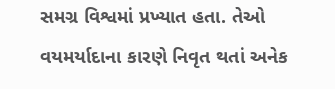સમગ્ર વિશ્વમાં પ્રખ્યાત હતા. તેઓ વયમર્યાદાના કારણે નિવૃત થતાં અનેક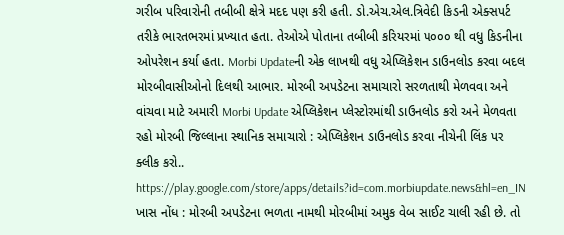ગરીબ પરિવારોની તબીબી ક્ષેત્રે મદદ પણ કરી હતી. ડો.એચ.એલ.ત્રિવેદી કિડની એક્સપર્ટ તરીકે ભારતભરમાં પ્રખ્યાત હતા. તેઓએ પોતાના તબીબી કરિયરમાં ૫૦૦૦ થી વધુ કિડનીના ઓપરેશન કર્યા હતા. Morbi Updateની એક લાખથી વધુ એપ્લિકેશન ડાઉનલોડ કરવા બદલ મોરબીવાસીઓનો દિલથી આભાર. મોરબી અપડેટના સમાચારો સરળતાથી મેળવવા અને વાંચવા માટે અમારી Morbi Update એપ્લિકેશન પ્લેસ્ટોરમાંથી ડાઉનલોડ કરો અને મેળવતા રહો મોરબી જિલ્લાના સ્થાનિક સમાચારો : એપ્લિકેશન ડાઉનલોડ કરવા નીચેની લિંક પર ક્લીક કરો.. https://play.google.com/store/apps/details?id=com.morbiupdate.news&hl=en_IN ખાસ નોંધ : મોરબી અપડેટના ભળતા નામથી મોરબીમાં અમુક વેબ સાઈટ ચાલી રહી છે. તો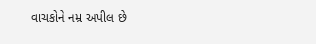વાચકોને નમ્ર અપીલ છે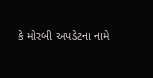કે મોરબી અપડેટના નામે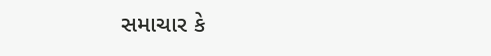સમાચાર કે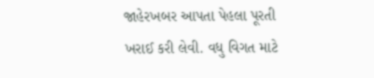જાહેરખબર આપતા પેહલા પૂરતી ખરાઈ કરી લેવી. વધુ વિગત માટે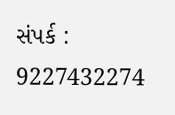સંપર્ક : 9227432274